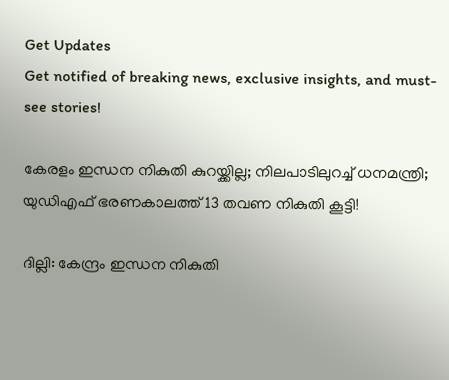Get Updates
Get notified of breaking news, exclusive insights, and must-see stories!

കേരളം ഇന്ധന നികുതി കുറയ്ക്കില്ല; നിലപാടിലുറച്ച് ധനമന്ത്രി; യുഡിഎഫ് ഭരണകാലത്ത് 13 തവണ നികുതി കൂട്ടി!

ദില്ലി: കേന്ദ്രം ഇന്ധന നികുതി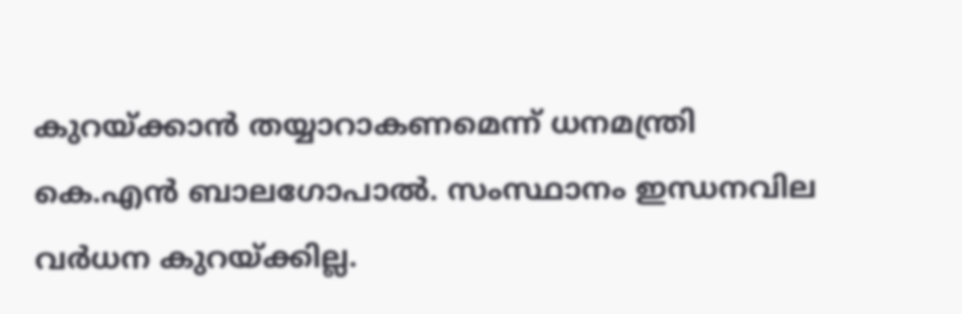കുറയ്ക്കാൻ തയ്യാറാകണമെന്ന് ധനമന്ത്രി കെ.എൻ ബാലഗോപാൽ. സംസ്ഥാനം ഇന്ധനവില വർധന കുറയ്ക്കില്ല.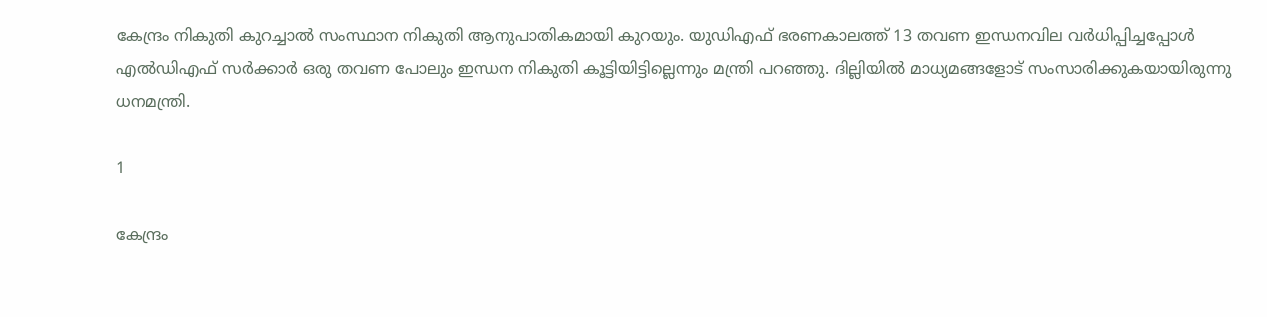കേന്ദ്രം നികുതി കുറച്ചാൽ സംസ്ഥാന നികുതി ആനുപാതികമായി കുറയും. യുഡിഎഫ് ഭരണകാലത്ത് 13 തവണ ഇന്ധനവില വർധിപ്പിച്ചപ്പോൾ എൽഡിഎഫ് സർക്കാർ ഒരു തവണ പോലും ഇന്ധന നികുതി കൂട്ടിയിട്ടില്ലെന്നും മന്ത്രി പറഞ്ഞു. ദില്ലിയിൽ മാധ്യമങ്ങളോട് സംസാരിക്കുകയായിരുന്നു ധനമന്ത്രി.

1

കേന്ദ്രം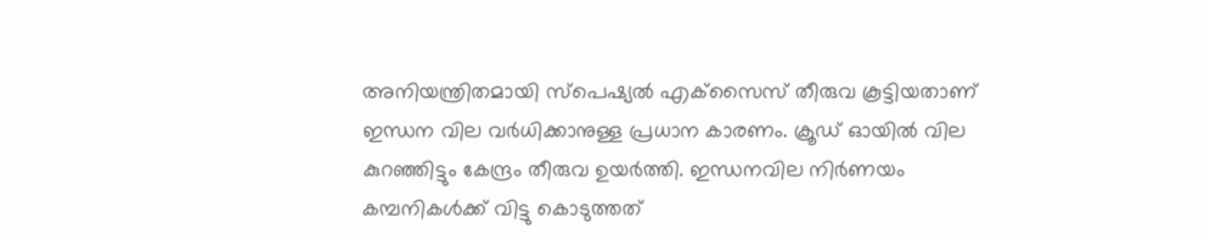അനിയന്ത്രിതമായി സ്‌പെഷ്യൽ എക്‌സൈസ് തീരുവ കൂട്ടിയതാണ് ഇന്ധന വില വർധിക്കാനുള്ള പ്രധാന കാരണം. ക്രൂഡ് ഓയിൽ വില കുറഞ്ഞിട്ടും കേന്ദ്രം തീരുവ ഉയർത്തി. ഇന്ധനവില നിർണയം കമ്പനികൾക്ക് വിട്ടു കൊടുത്തത്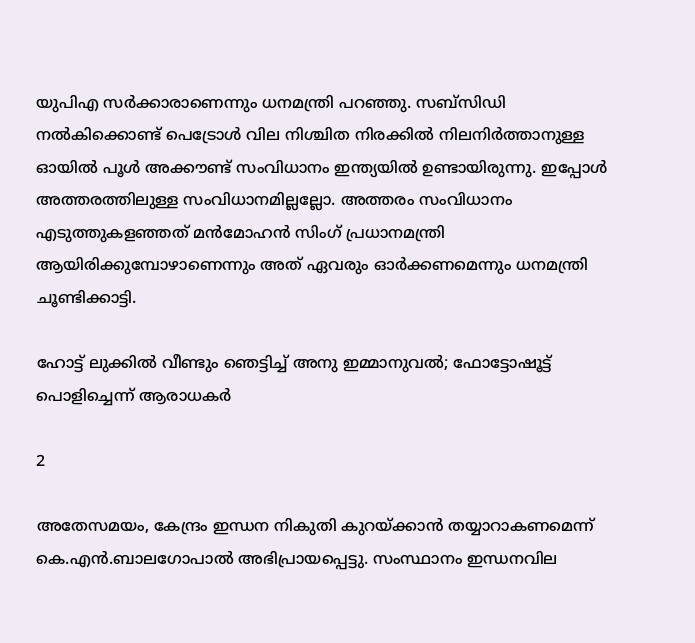യുപിഎ സർക്കാരാണെന്നും ധനമന്ത്രി പറഞ്ഞു. സബ്‌സിഡി നൽകിക്കൊണ്ട് പെട്രോൾ വില നിശ്ചിത നിരക്കിൽ നിലനിർത്താനുള്ള ഓയിൽ പൂൾ അക്കൗണ്ട് സംവിധാനം ഇന്ത്യയിൽ ഉണ്ടായിരുന്നു. ഇപ്പോൾ അത്തരത്തിലുള്ള സംവിധാനമില്ലല്ലോ. അത്തരം സംവിധാനം എടുത്തുകളഞ്ഞത് മൻമോഹൻ സിംഗ് പ്രധാനമന്ത്രി ആയിരിക്കുമ്പോഴാണെന്നും അത് ഏവരും ഓർക്കണമെന്നും ധനമന്ത്രി ചൂണ്ടിക്കാട്ടി.

ഹോട്ട് ലുക്കില്‍ വീണ്ടും ഞെട്ടിച്ച് അനു ഇമ്മാനുവല്‍; ഫോട്ടോഷൂട്ട് പൊളിച്ചെന്ന് ആരാധകര്‍

2

അതേസമയം, കേന്ദ്രം ഇന്ധന നികുതി കുറയ്ക്കാൻ തയ്യാറാകണമെന്ന് കെ.എൻ.ബാലഗോപാൽ അഭിപ്രായപ്പെട്ടു. സംസ്ഥാനം ഇന്ധനവില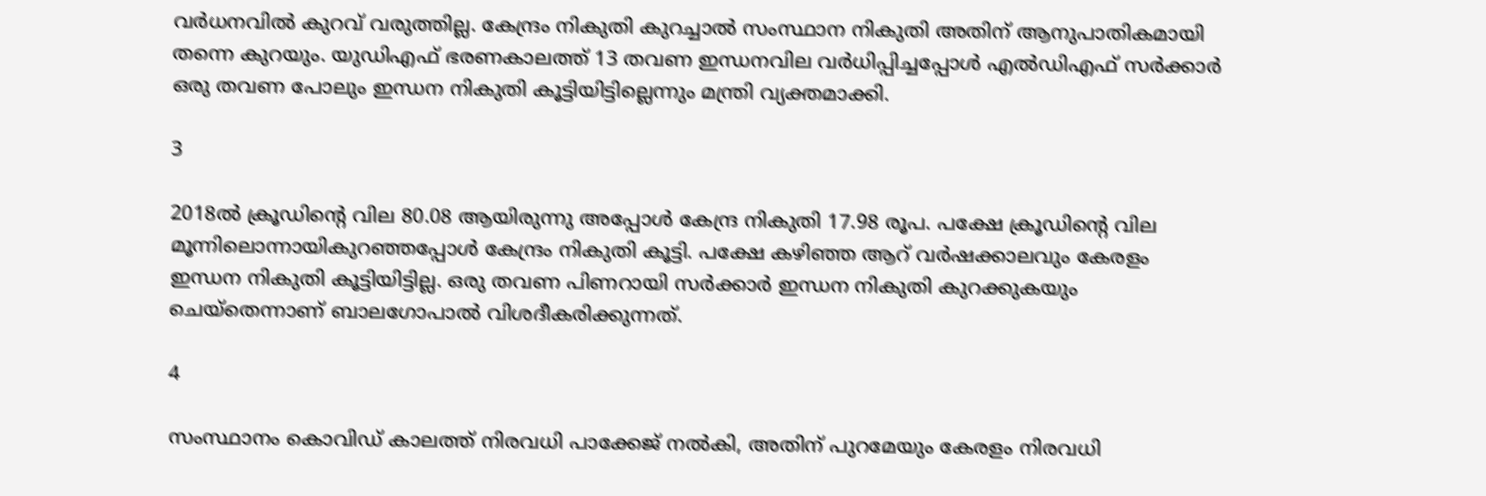വർധനവിൽ കുറവ് വരുത്തില്ല. കേന്ദ്രം നികുതി കുറച്ചാൽ സംസ്ഥാന നികുതി അതിന് ആനുപാതികമായി തന്നെ കുറയും. യുഡിഎഫ് ഭരണകാലത്ത് 13 തവണ ഇന്ധനവില വർധിപ്പിച്ചപ്പോൾ എൽഡിഎഫ് സർക്കാർ ഒരു തവണ പോലും ഇന്ധന നികുതി കൂട്ടിയിട്ടില്ലെന്നും മന്ത്രി വ്യക്തമാക്കി.

3

2018ൽ ക്രൂഡിന്റെ വില 80.08 ആയിരുന്നു അപ്പോൾ കേന്ദ്ര നികുതി 17.98 രൂപ. പക്ഷേ ക്രൂഡിന്റെ വില മൂന്നിലൊന്നായികുറഞ്ഞപ്പോൾ കേന്ദ്രം നികുതി കൂട്ടി. പക്ഷേ കഴിഞ്ഞ ആറ് വർഷക്കാലവും കേരളം ഇന്ധന നികുതി കൂട്ടിയിട്ടില്ല. ഒരു തവണ പിണറായി സർക്കാർ ഇന്ധന നികുതി കുറക്കുകയും ചെയ്തെന്നാണ് ബാലഗോപാൽ വിശദീകരിക്കുന്നത്.

4

സംസ്ഥാനം കൊവിഡ് കാലത്ത് നിരവധി പാക്കേജ് നൽകി, അതിന് പുറമേയും കേരളം നിരവധി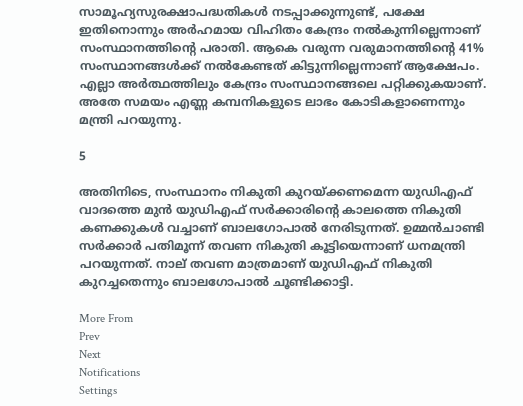സാമൂഹ്യസുരക്ഷാപദ്ധതികൾ നടപ്പാക്കുന്നുണ്ട്, പക്ഷേ ഇതിനൊന്നും അർഹമായ വിഹിതം കേന്ദ്രം നൽകുന്നില്ലെന്നാണ് സംസ്ഥാനത്തിന്റെ പരാതി. ആകെ വരുന്ന വരുമാനത്തിന്റെ 41% സംസ്ഥാനങ്ങൾക്ക് നൽകേണ്ടത് കിട്ടുന്നില്ലെന്നാണ് ആക്ഷേപം. എല്ലാ അർത്ഥത്തിലും കേന്ദ്രം സംസ്ഥാനങ്ങലെ പറ്റിക്കുകയാണ്. അതേ സമയം എണ്ണ കമ്പനികളുടെ ലാഭം കോടികളാണെന്നും മന്ത്രി പറയുന്നു.

5

അതിനിടെ, സംസ്ഥാനം നികുതി കുറയ്ക്കണമെന്ന യുഡിഎഫ് വാദത്തെ മുൻ യുഡിഎഫ് സർക്കാരിന്റെ കാലത്തെ നികുതി കണക്കുകൾ വച്ചാണ് ബാലഗോപാൽ നേരിടുന്നത്. ഉമ്മൻചാണ്ടി സർക്കാർ പതിമൂന്ന് തവണ നികുതി കൂട്ടിയെന്നാണ് ധനമന്ത്രി പറയുന്നത്. നാല് തവണ മാത്രമാണ് യുഡിഎഫ് നികുതി കുറച്ചതെന്നും ബാലഗോപാൽ ചൂണ്ടിക്കാട്ടി.

More From
Prev
Next
Notifications
Settings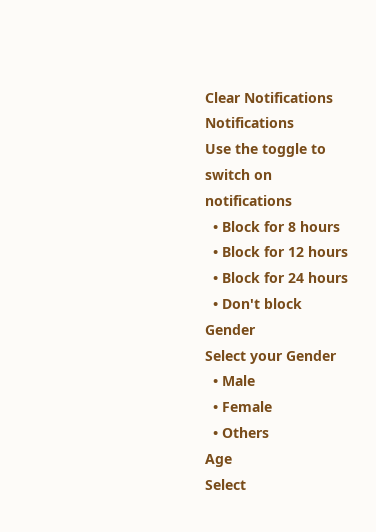Clear Notifications
Notifications
Use the toggle to switch on notifications
  • Block for 8 hours
  • Block for 12 hours
  • Block for 24 hours
  • Don't block
Gender
Select your Gender
  • Male
  • Female
  • Others
Age
Select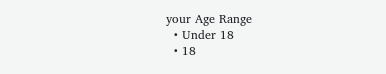your Age Range
  • Under 18
  • 18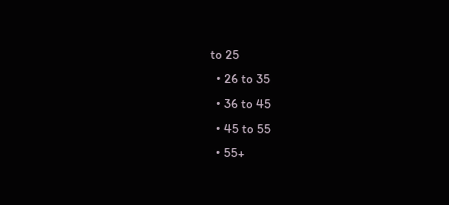to 25
  • 26 to 35
  • 36 to 45
  • 45 to 55
  • 55+